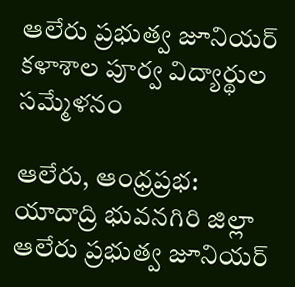ఆలేరు ప్రభుత్వ జూనియర్ కళాశాల పూర్వ విద్యార్థుల సమ్మేళనం

ఆలేరు, ఆంధ్రప్రభ: యాదాద్రి భువనగిరి జిల్లా ఆలేరు ప్రభుత్వ జూనియర్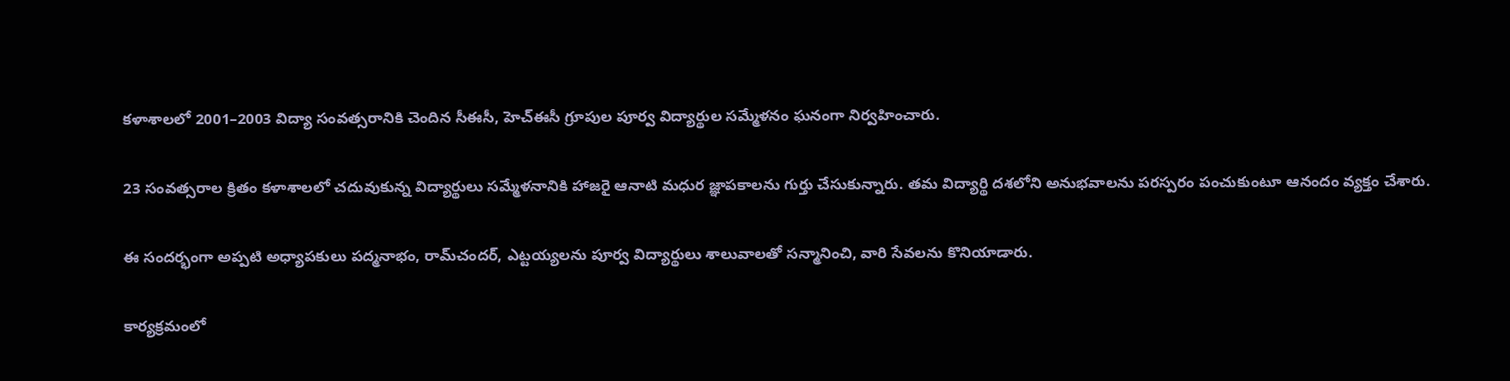కళాశాలలో 2001–2003 విద్యా సంవత్సరానికి చెందిన సీఈసీ, హెచ్‌ఈసీ గ్రూపుల పూర్వ విద్యార్థుల సమ్మేళనం ఘనంగా నిర్వహించారు.

23 సంవత్సరాల క్రితం కళాశాలలో చదువుకున్న విద్యార్థులు సమ్మేళనానికి హాజరై ఆనాటి మధుర జ్ఞాపకాలను గుర్తు చేసుకున్నారు. తమ విద్యార్థి దశలోని అనుభవాలను పరస్పరం పంచుకుంటూ ఆనందం వ్యక్తం చేశారు.

ఈ సందర్భంగా అప్పటి అధ్యాపకులు పద్మనాభం, రామ్‌చందర్, ఎట్టయ్యలను పూర్వ విద్యార్థులు శాలువాలతో సన్మానించి, వారి సేవలను కొనియాడారు.

కార్యక్రమంలో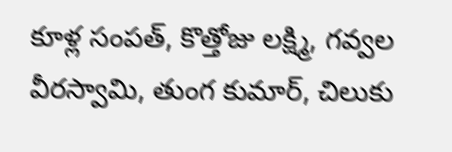కూళ్ల సంపత్, కొత్తోజు లక్ష్మి, గవ్వల వీరస్వామి, తుంగ కుమార్, చిలుకు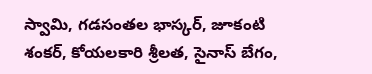స్వామి, గడసంతల భాస్కర్, జూకంటి శంకర్, కోయలకారి శ్రీలత, సైనాస్ బేగం,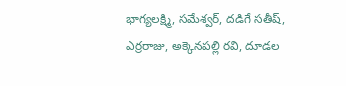భాగ్యలక్ష్మి, సమేశ్వర్, దడిగే సతీష్, ఎర్రరాజు, అక్కెనపల్లి రవి, దూడల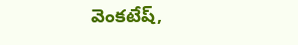వెంకటేష్,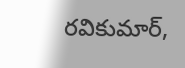రవికుమార్,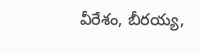వీరేశం, బీరయ్య,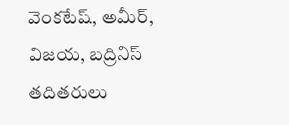వెంకటేష్, అమీర్, విజయ, బద్రినిస్ తదితరులు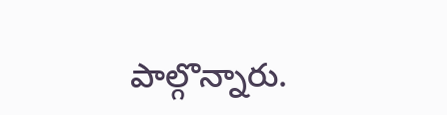పాల్గొన్నారు.